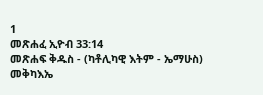1
መጽሐፈ ኢዮብ 33:14
መጽሐፍ ቅዱስ - (ካቶሊካዊ እትም - ኤማሁስ)
መቅካእኤ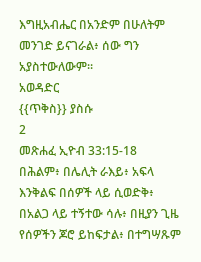እግዚአብሔር በአንድም በሁለትም መንገድ ይናገራል፥ ሰው ግን አያስተውለውም።
አወዳድር
{{ጥቅስ}} ያስሱ
2
መጽሐፈ ኢዮብ 33:15-18
በሕልም፥ በሌሊት ራእይ፥ አፍላ እንቅልፍ በሰዎች ላይ ሲወድቅ፥ በአልጋ ላይ ተኝተው ሳሉ፥ በዚያን ጊዜ የሰዎችን ጆሮ ይከፍታል፥ በተግሣጹም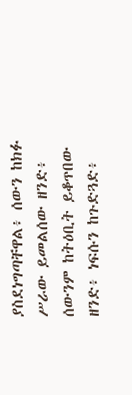ያስደነግጣቸዋል፥ ሰውን ከክፉ ሥራው ይመልሰው ዘንድ፥ ሰውንም ከትዕቢት ይቆጥበው ዘንድ፥ ነፍሱን ከጉድጓድ፥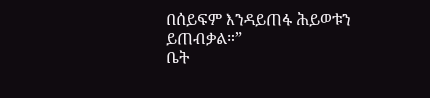በሰይፍም እንዳይጠፋ ሕይወቱን ይጠብቃል።”
ቤት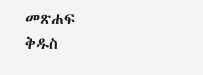መጽሐፍ ቅዱስ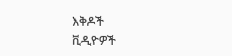እቅዶች
ቪዲዮዎች